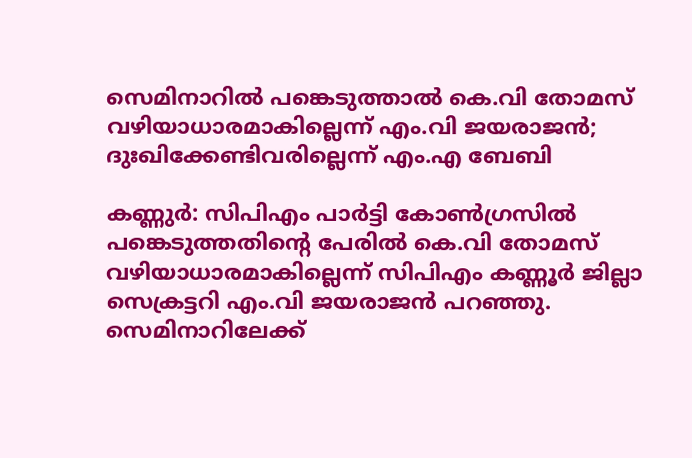സെമിനാറില്‍ പങ്കെടുത്താല്‍ കെ.വി തോമസ് വഴിയാധാരമാകില്ലെന്ന് എം.വി ജയരാജന്‍; ദുഃഖിക്കേണ്ടിവരില്ലെന്ന് എം.എ ബേബി

കണ്ണുര്‍: സിപിഎം പാര്‍ട്ടി കോണ്‍ഗ്രസില്‍ പങ്കെടുത്തതിന്റെ പേരില്‍ കെ.വി തോമസ് വഴിയാധാരമാകില്ലെന്ന് സിപിഎം കണ്ണൂര്‍ ജില്ലാ സെക്രട്ടറി എം.വി ജയരാജന്‍ പറഞ്ഞു. സെമിനാറിലേക്ക്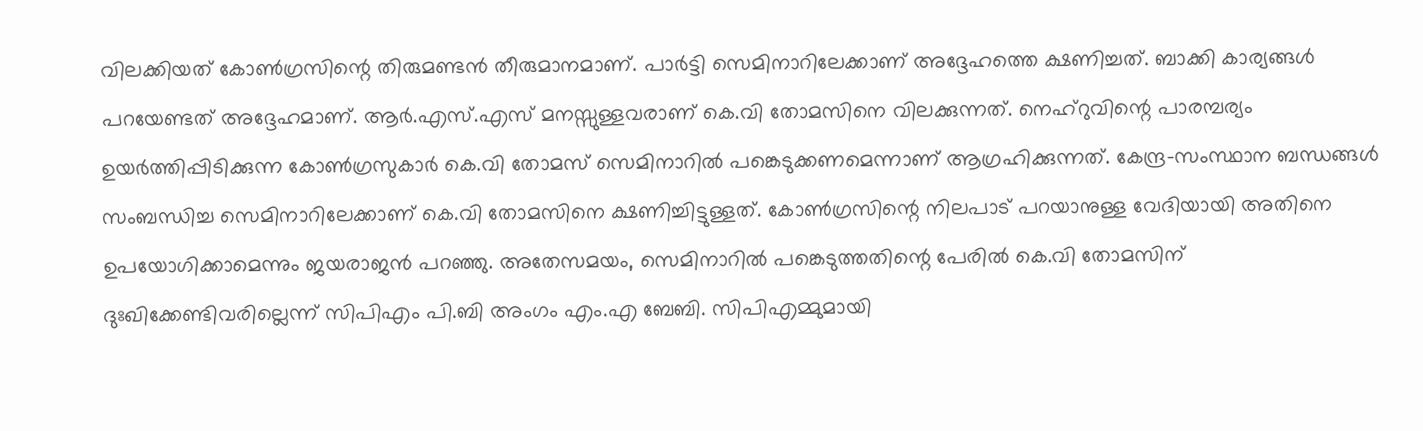വിലക്കിയത് കോണ്‍ഗ്രസിന്റെ തിരുമണ്ടന്‍ തീരുമാനമാണ്. പാര്‍ട്ടി സെമിനാറിലേക്കാണ് അദ്ദേഹത്തെ ക്ഷണിച്ചത്. ബാക്കി കാര്യങ്ങള്‍ പറയേണ്ടത് അദ്ദേഹമാണ്. ആര്‍.എസ്.എസ് മനസ്സുള്ളവരാണ് കെ.വി തോമസിനെ വിലക്കുന്നത്. നെഹ്‌റുവിന്റെ പാരമ്പര്യം ഉയര്‍ത്തിപ്പിടിക്കുന്ന കോണ്‍ഗ്രസുകാര്‍ കെ.വി തോമസ് സെമിനാറില്‍ പങ്കെടുക്കണമെന്നാണ് ആഗ്രഹിക്കുന്നത്. കേന്ദ്ര-സംസ്ഥാന ബന്ധങ്ങള്‍ സംബന്ധിച്ച സെമിനാറിലേക്കാണ് കെ.വി തോമസിനെ ക്ഷണിച്ചിട്ടുള്ളത്. കോണ്‍ഗ്രസിന്റെ നിലപാട് പറയാനുള്ള വേദിയായി അതിനെ ഉപയോഗിക്കാമെന്നും ജയരാജന്‍ പറഞ്ഞു. അതേസമയം, സെമിനാറില്‍ പങ്കെടുത്തതിന്റെ പേരില്‍ കെ.വി തോമസിന് ദുഃഖിക്കേണ്ടിവരില്ലെന്ന് സിപിഎം പി.ബി അംഗം എം.എ ബേബി. സിപിഎമ്മുമായി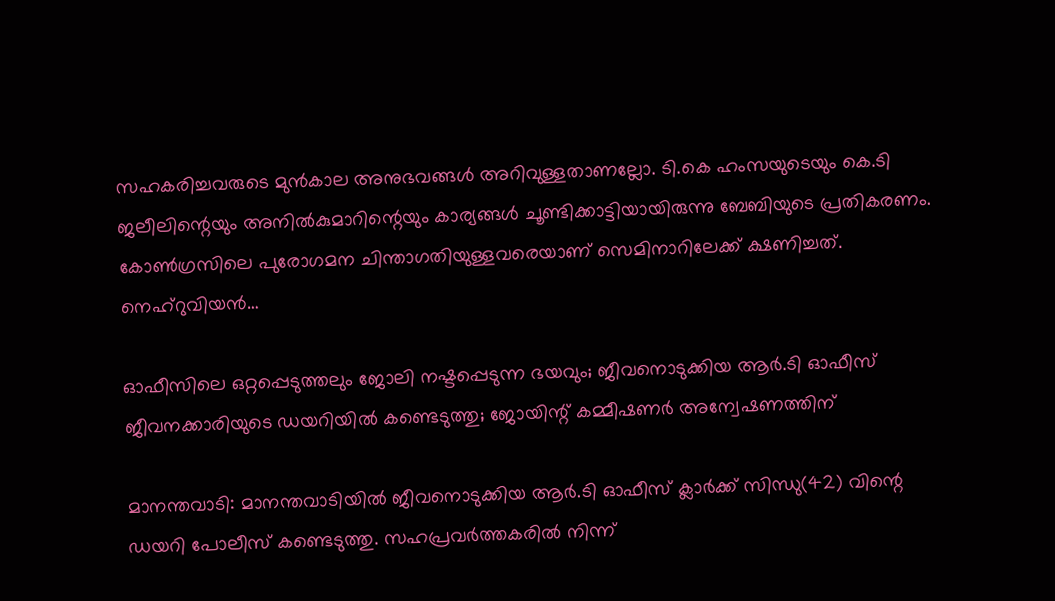സഹകരിച്ചവരുടെ മുന്‍കാല അനുഭവങ്ങള്‍ അറിവുള്ളതാണല്ലോ. ടി.കെ ഹംസയുടെയും കെ.ടി ജലീലിന്റെയും അനില്‍കുമാറിന്റെയും കാര്യങ്ങള്‍ ചൂണ്ടിക്കാട്ടിയായിരുന്നു ബേബിയുടെ പ്രതികരണം. കോണ്‍ഗ്രസിലെ പുരോഗമന ചിന്താഗതിയുള്ളവരെയാണ് സെമിനാറിലേക്ക് ക്ഷണിച്ചത്. നെഹ്‌റുവിയന്‍…

ഓഫീസിലെ ഒറ്റപ്പെടുത്തലും ജോലി നഷ്ടപ്പെടുന്ന ഭയവും; ജീവനൊടുക്കിയ ആര്‍.ടി ഓഫീസ് ജീവനക്കാരിയുടെ ഡയറിയില്‍ കണ്ടെടുത്തു; ജോയിന്റ് കമ്മീഷണര്‍ അന്വേഷണത്തിന്

മാനന്തവാടി: മാനന്തവാടിയില്‍ ജീവനൊടുക്കിയ ആര്‍.ടി ഓഫീസ് ക്ലാര്‍ക്ക് സിന്ധു(42) വിന്റെ ഡയറി പോലീസ് കണ്ടെടുത്തു. സഹപ്രവര്‍ത്തകരില്‍ നിന്ന്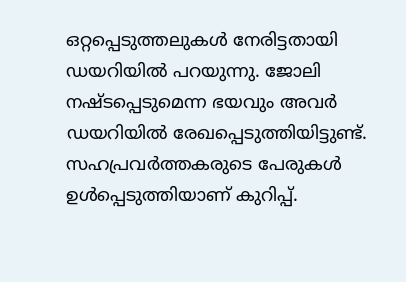ഒറ്റപ്പെടുത്തലുകള്‍ നേരിട്ടതായി ഡയറിയില്‍ പറയുന്നു. ജോലി നഷ്ടപ്പെടുമെന്ന ഭയവും അവര്‍ ഡയറിയില്‍ രേഖപ്പെടുത്തിയിട്ടുണ്ട്. സഹപ്രവര്‍ത്തകരുടെ പേരുകള്‍ ഉള്‍പ്പെടുത്തിയാണ് കുറിപ്പ്.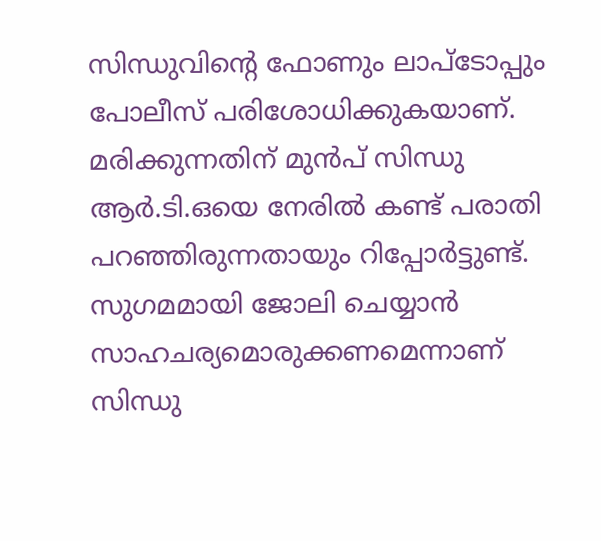സിന്ധുവിന്റെ ഫോണും ലാപ്‌ടോപ്പും പോലീസ് പരിശോധിക്കുകയാണ്. മരിക്കുന്നതിന് മുന്‍പ് സിന്ധു ആര്‍.ടി.ഒയെ നേരില്‍ കണ്ട് പരാതി പറഞ്ഞിരുന്നതായും റിപ്പോര്‍ട്ടുണ്ട്. സുഗമമായി ജോലി ചെയ്യാന്‍ സാഹചര്യമൊരുക്കണമെന്നാണ് സിന്ധു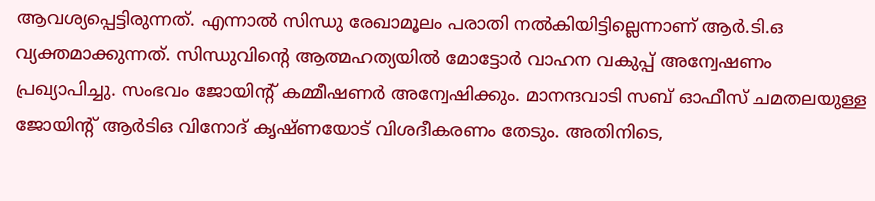ആവശ്യപ്പെട്ടിരുന്നത്. എന്നാല്‍ സിന്ധു രേഖാമൂലം പരാതി നല്‍കിയിട്ടില്ലെന്നാണ് ആര്‍.ടി.ഒ വ്യക്തമാക്കുന്നത്. സിന്ധുവിന്റെ ആത്മഹത്യയില്‍ മോട്ടോര്‍ വാഹന വകുപ്പ് അന്വേഷണം പ്രഖ്യാപിച്ചു. സംഭവം ജോയിന്റ് കമ്മീഷണര്‍ അന്വേഷിക്കും. മാനന്ദവാടി സബ് ഓഫീസ് ചമതലയുള്ള ജോയിന്റ് ആര്‍ടിഒ വിനോദ് കൃഷ്ണയോട് വിശദീകരണം തേടും. അതിനിടെ,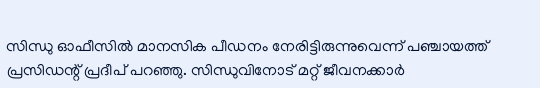സിന്ധു ഓഫീസില്‍ മാനസിക പീഡനം നേരിട്ടിരുന്നുവെന്ന് പഞ്ചായത്ത് പ്രസിഡന്റ് പ്രദീപ് പറഞ്ഞു. സിന്ധുവിനോട് മറ്റ് ജീവനക്കാര്‍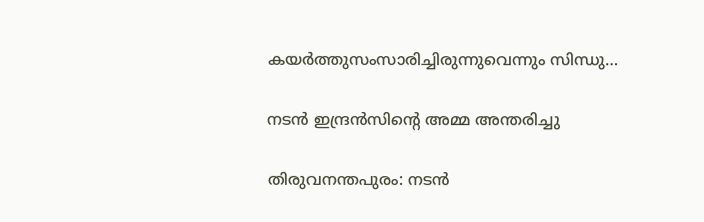കയര്‍ത്തുസംസാരിച്ചിരുന്നുവെന്നും സിന്ധു…

നടന്‍ ഇന്ദ്രന്‍സിന്റെ അമ്മ അന്തരിച്ചു

തിരുവനന്തപുരം: നടന്‍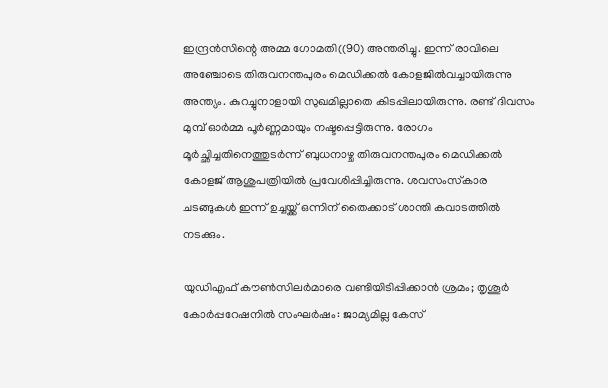ഇന്ദ്രന്‍സിന്റെ അമ്മ ഗോമതി((90) അന്തരിച്ചു. ഇന്ന് രാവിലെ അഞ്ചോടെ തിരുവനന്തപുരം മെഡിക്കല്‍ കോളജില്‍വച്ചായിരുന്നു അന്ത്യം. കുറച്ചുനാളായി സുഖമില്ലാതെ കിടപ്പിലായിരുന്നു. രണ്ട് ദിവസം മുമ്പ് ഓര്‍മ്മ പൂര്‍ണ്ണമായും നഷ്ടപ്പെട്ടിരുന്നു. രോഗം മൂര്‍ച്ഛിച്ചതിനെത്തുടര്‍ന്ന് ബുധനാഴ്ച തിരുവനന്തപുരം മെഡിക്കല്‍ കോളജ് ആശുപത്രിയില്‍ പ്രവേശിപ്പിച്ചിരുന്നു. ശവസംസ്‌കാര ചടങ്ങുകള്‍ ഇന്ന് ഉച്ചയ്ക്ക് ഒന്നിന് തൈക്കാട് ശാന്തി കവാടത്തില്‍ നടക്കും.

യുഡിഎഫ് കൗണ്‍സിലര്‍മാരെ വണ്ടിയിടിപ്പിക്കാന്‍ ശ്രമം; തൃശൂര്‍ കോര്‍പ്പറേഷനില്‍ സംഘര്‍ഷം: ജാമ്യമില്ല കേസ്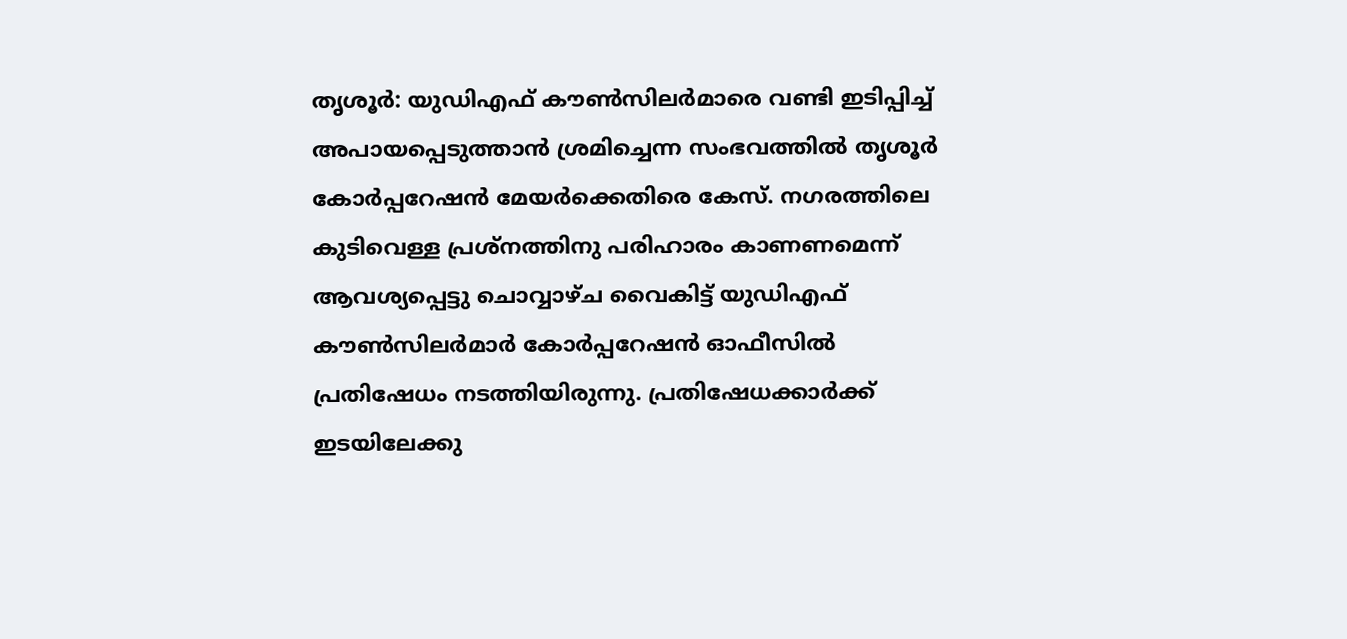തൃശൂര്‍: യുഡിഎഫ് കൗണ്‍സിലര്‍മാരെ വണ്ടി ഇടിപ്പിച്ച് അപായപ്പെടുത്താന്‍ ശ്രമിച്ചെന്ന സംഭവത്തില്‍ തൃശൂര്‍ കോര്‍പ്പറേഷന്‍ മേയര്‍ക്കെതിരെ കേസ്. നഗരത്തിലെ കുടിവെള്ള പ്രശ്നത്തിനു പരിഹാരം കാണണമെന്ന് ആവശ്യപ്പെട്ടു ചൊവ്വാഴ്ച വൈകിട്ട് യുഡിഎഫ് കൗണ്‍സിലര്‍മാര്‍ കോര്‍പ്പറേഷന്‍ ഓഫീസില്‍ പ്രതിഷേധം നടത്തിയിരുന്നു. പ്രതിഷേധക്കാര്‍ക്ക് ഇടയിലേക്കു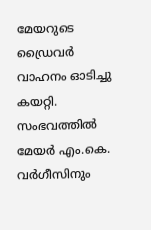മേയറുടെ ഡ്രൈവര്‍ വാഹനം ഓടിച്ചു കയറ്റി. സംഭവത്തില്‍ മേയര്‍ എം.കെ. വര്‍ഗീസിനും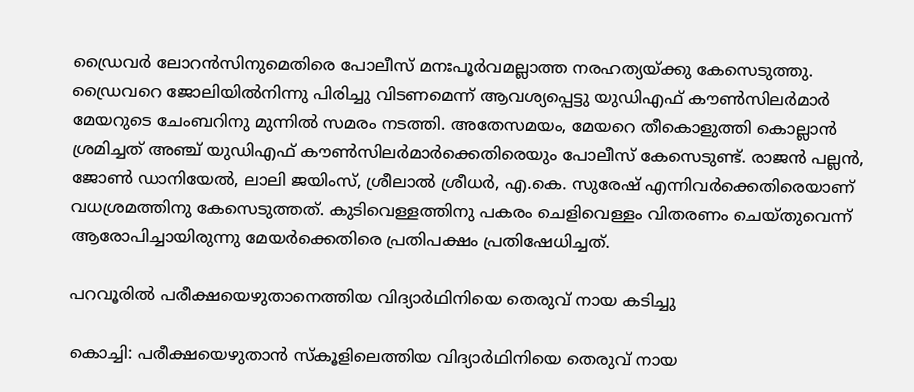ഡ്രൈവര്‍ ലോറന്‍സിനുമെതിരെ പോലീസ് മനഃപൂര്‍വമല്ലാത്ത നരഹത്യയ്ക്കു കേസെടുത്തു. ഡ്രൈവറെ ജോലിയില്‍നിന്നു പിരിച്ചു വിടണമെന്ന് ആവശ്യപ്പെട്ടു യുഡിഎഫ് കൗണ്‍സിലര്‍മാര്‍ മേയറുടെ ചേംബറിനു മുന്നില്‍ സമരം നടത്തി. അതേസമയം, മേയറെ തീകൊളുത്തി കൊല്ലാന്‍ ശ്രമിച്ചത് അഞ്ച് യുഡിഎഫ് കൗണ്‍സിലര്‍മാര്‍ക്കെതിരെയും പോലീസ് കേസെടുണ്ട്. രാജന്‍ പല്ലന്‍, ജോണ്‍ ഡാനിയേല്‍, ലാലി ജയിംസ്, ശ്രീലാല്‍ ശ്രീധര്‍, എ.കെ. സുരേഷ് എന്നിവര്‍ക്കെതിരെയാണ് വധശ്രമത്തിനു കേസെടുത്തത്. കുടിവെള്ളത്തിനു പകരം ചെളിവെള്ളം വിതരണം ചെയ്തുവെന്ന് ആരോപിച്ചായിരുന്നു മേയര്‍ക്കെതിരെ പ്രതിപക്ഷം പ്രതിഷേധിച്ചത്.

പറവൂരില്‍ പരീക്ഷയെഴുതാനെത്തിയ വിദ്യാര്‍ഥിനിയെ തെരുവ് നായ കടിച്ചു

കൊച്ചി: പരീക്ഷയെഴുതാന്‍ സ്‌കൂളിലെത്തിയ വിദ്യാര്‍ഥിനിയെ തെരുവ് നായ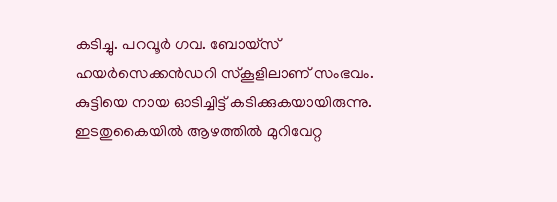കടിച്ചു. പറവൂര്‍ ഗവ. ബോയ്സ് ഹയര്‍സെക്കന്‍ഡറി സ്‌കൂളിലാണ് സംഭവം. കുട്ടിയെ നായ ഓടിച്ചിട്ട് കടിക്കുകയായിരുന്നു. ഇടതുകൈയില്‍ ആഴത്തില്‍ മുറിവേറ്റ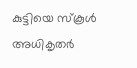കുട്ടിയെ സ്‌കൂള്‍ അധികൃതര്‍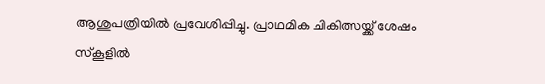ആശുപത്രിയില്‍ പ്രവേശിപ്പിച്ചു. പ്രാഥമിക ചികിത്സയ്ക്ക് ശേഷം സ്‌കൂളില്‍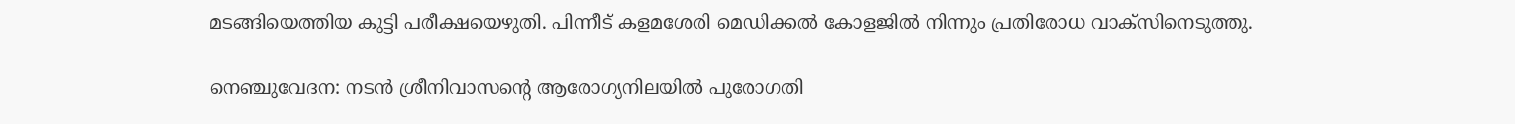മടങ്ങിയെത്തിയ കുട്ടി പരീക്ഷയെഴുതി. പിന്നീട് കളമശേരി മെഡിക്കല്‍ കോളജില്‍ നിന്നും പ്രതിരോധ വാക്സിനെടുത്തു.

നെഞ്ചുവേദന: നടന്‍ ശ്രീനിവാസന്റെ ആരോഗ്യനിലയില്‍ പുരോഗതി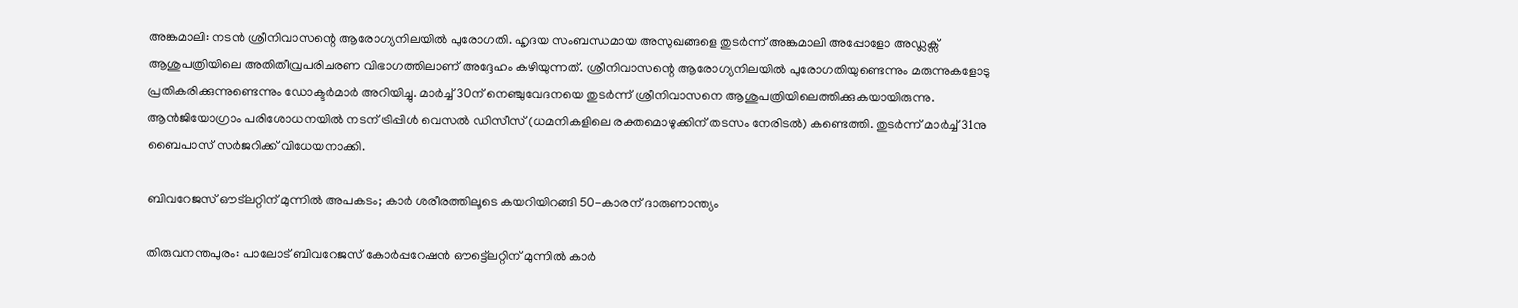അങ്കമാലി: നടന്‍ ശ്രീനിവാസന്റെ ആരോഗ്യനിലയില്‍ പുരോഗതി. ഹൃദയ സംബന്ധമായ അസുഖങ്ങളെ തുടര്‍ന്ന് അങ്കമാലി അപ്പോളോ അഡ്ലക്സ് ആശുപത്രിയിലെ അതിതീവ്രപരിചരണ വിഭാഗത്തിലാണ് അദ്ദേഹം കഴിയുന്നത്. ശ്രീനിവാസന്റെ ആരോഗ്യനിലയില്‍ പുരോഗതിയുണ്ടെന്നും മരുന്നുകളോടു പ്രതികരിക്കുന്നുണ്ടെന്നും ഡോക്ടര്‍മാര്‍ അറിയിച്ചു. മാര്‍ച്ച് 30ന് നെഞ്ചുവേദനയെ തുടര്‍ന്ന് ശ്രീനിവാസനെ ആശുപത്രിയിലെത്തിക്കുകയായിരുന്നു. ആന്‍ജിയോഗ്രാം പരിശോധനയില്‍ നടന് ട്രിപ്പിള്‍ വെസല്‍ ഡിസീസ് (ധമനികളിലെ രക്തമൊഴുക്കിന് തടസം നേരിടല്‍) കണ്ടെത്തി. തുടര്‍ന്ന് മാര്‍ച്ച് 31നു ബൈപാസ് സര്‍ജറിക്ക് വിധേയനാക്കി.

ബിവറേജസ് ഔട്‌ലറ്റിന് മുന്നില്‍ അപകടം; കാര്‍ ശരീരത്തിലൂടെ കയറിയിറങ്ങി 50-കാരന് ദാരുണാന്ത്യം

തിരുവനന്തപുരം: പാലോട് ബിവറേജസ് കോര്‍പ്പറേഷന്‍ ഔട്ട്ലെറ്റിന് മുന്നില്‍ കാര്‍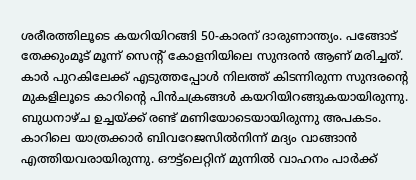ശരീരത്തിലൂടെ കയറിയിറങ്ങി 50-കാരന് ദാരുണാന്ത്യം. പങ്ങോട് തേക്കുംമൂട് മൂന്ന് സെന്റ് കോളനിയിലെ സുന്ദരന്‍ ആണ് മരിച്ചത്. കാര്‍ പുറകിലേക്ക് എടുത്തപ്പോള്‍ നിലത്ത് കിടന്നിരുന്ന സുന്ദരന്റെ മുകളിലൂടെ കാറിന്റെ പിന്‍ചക്രങ്ങള്‍ കയറിയിറങ്ങുകയായിരുന്നു. ബുധനാഴ്ച ഉച്ചയ്ക്ക് രണ്ട് മണിയോടെയായിരുന്നു അപകടം. കാറിലെ യാത്രക്കാര്‍ ബിവറേജസില്‍നിന്ന് മദ്യം വാങ്ങാന്‍ എത്തിയവരായിരുന്നു. ഔട്ട്ലെറ്റിന് മുന്നില്‍ വാഹനം പാര്‍ക്ക്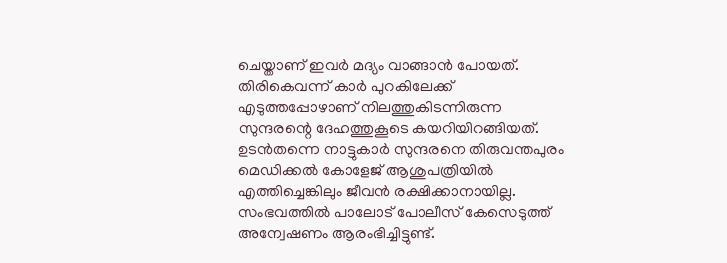ചെയ്താണ് ഇവര്‍ മദ്യം വാങ്ങാന്‍ പോയത്. തിരികെവന്ന് കാര്‍ പുറകിലേക്ക് എടുത്തപ്പോഴാണ് നിലത്തുകിടന്നിരുന്ന സുന്ദരന്റെ ദേഹത്തുകൂടെ കയറിയിറങ്ങിയത്. ഉടന്‍തന്നെ നാട്ടുകാര്‍ സുന്ദരനെ തിരുവന്തപുരം മെഡിക്കല്‍ കോളേജ് ആശുപത്രിയില്‍ എത്തിച്ചെങ്കിലും ജീവന്‍ രക്ഷിക്കാനായില്ല. സംഭവത്തില്‍ പാലോട് പോലീസ് കേസെടുത്ത് അന്വേഷണം ആരംഭിച്ചിട്ടുണ്ട്.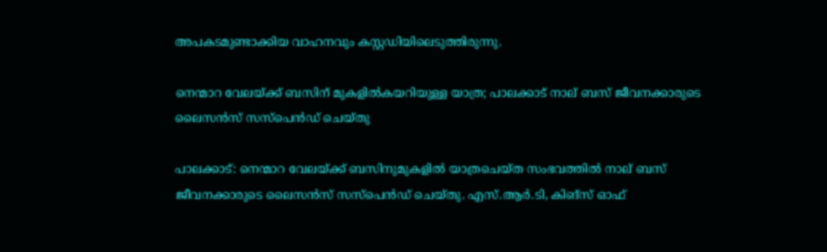അപകടമുണ്ടാക്കിയ വാഹനവും കസ്റ്റഡിയിലെടുത്തിരുന്നു.

നെന്മാറ വേലയ്ക്ക് ബസിന് മുകളില്‍കയറിയുള്ള യാത്ര; പാലക്കാട് നാല് ബസ് ജീവനക്കാരുടെ ലൈസന്‍സ് സസ്പെന്‍ഡ് ചെയ്തു

പാലക്കാട്: നെന്മാറ വേലയ്ക്ക് ബസിനുമുകളില്‍ യാത്രചെയ്ത സംഭവത്തില്‍ നാല് ബസ് ജീവനക്കാരുടെ ലൈസന്‍സ് സസ്പെന്‍ഡ് ചെയ്തു. എസ്.ആര്‍.ടി, കിങ്സ് ഓഫ്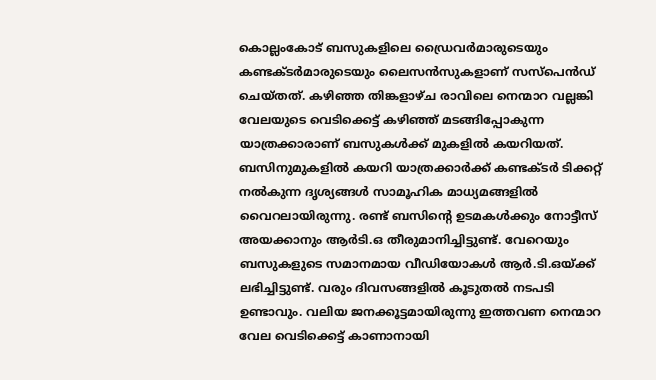കൊല്ലംകോട് ബസുകളിലെ ഡ്രൈവര്‍മാരുടെയും കണ്ടക്ടര്‍മാരുടെയും ലൈസന്‍സുകളാണ് സസ്പെന്‍ഡ് ചെയ്തത്. കഴിഞ്ഞ തിങ്കളാഴ്ച രാവിലെ നെന്മാറ വല്ലങ്കി വേലയുടെ വെടിക്കെട്ട് കഴിഞ്ഞ് മടങ്ങിപ്പോകുന്ന യാത്രക്കാരാണ് ബസുകള്‍ക്ക് മുകളില്‍ കയറിയത്. ബസിനുമുകളില്‍ കയറി യാത്രക്കാര്‍ക്ക് കണ്ടക്ടര്‍ ടിക്കറ്റ് നല്‍കുന്ന ദൃശ്യങ്ങള്‍ സാമൂഹിക മാധ്യമങ്ങളില്‍ വൈറലായിരുന്നു. രണ്ട് ബസിന്റെ ഉടമകള്‍ക്കും നോട്ടീസ് അയക്കാനും ആര്‍ടി.ഒ തീരുമാനിച്ചിട്ടുണ്ട്. വേറെയും ബസുകളുടെ സമാനമായ വീഡിയോകള്‍ ആര്‍.ടി.ഒയ്ക്ക് ലഭിച്ചിട്ടുണ്ട്. വരും ദിവസങ്ങളില്‍ കൂടുതല്‍ നടപടി ഉണ്ടാവും. വലിയ ജനക്കൂട്ടമായിരുന്നു ഇത്തവണ നെന്മാറ വേല വെടിക്കെട്ട് കാണാനായി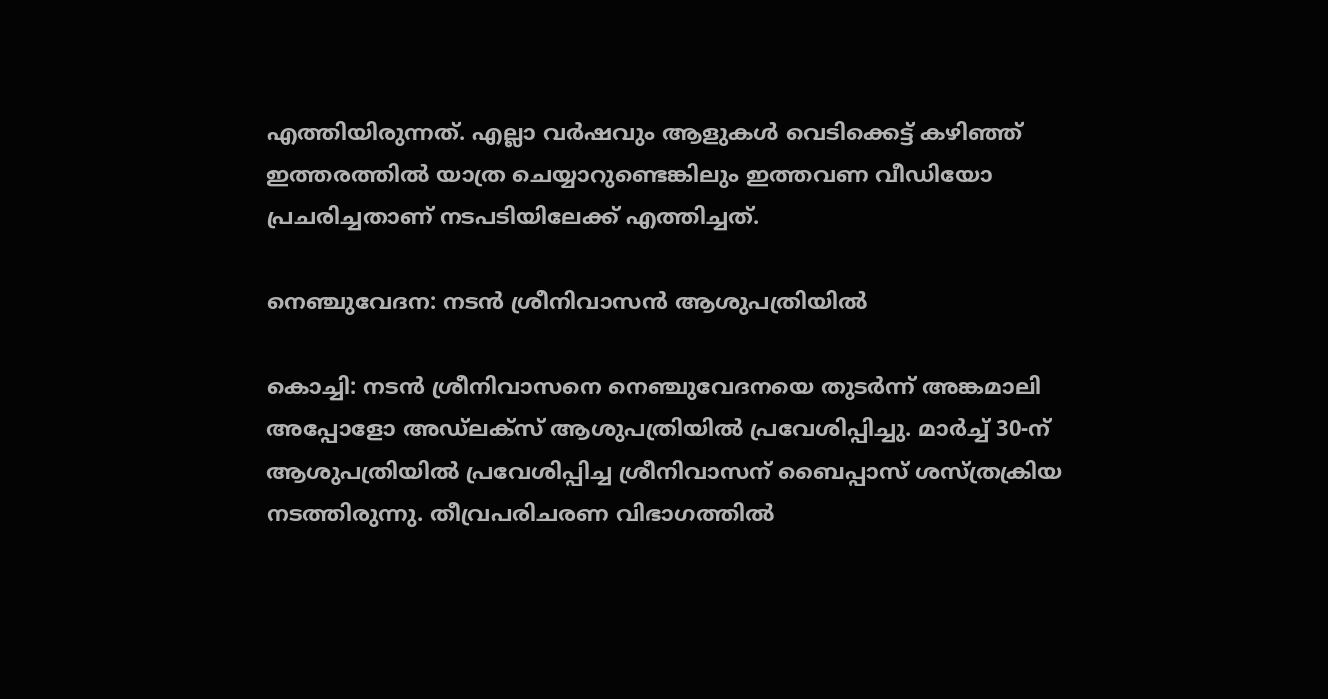എത്തിയിരുന്നത്. എല്ലാ വര്‍ഷവും ആളുകള്‍ വെടിക്കെട്ട് കഴിഞ്ഞ് ഇത്തരത്തില്‍ യാത്ര ചെയ്യാറുണ്ടെങ്കിലും ഇത്തവണ വീഡിയോ പ്രചരിച്ചതാണ് നടപടിയിലേക്ക് എത്തിച്ചത്.

നെഞ്ചുവേദന: നടന്‍ ശ്രീനിവാസന്‍ ആശുപത്രിയില്‍

കൊച്ചി: നടന്‍ ശ്രീനിവാസനെ നെഞ്ചുവേദനയെ തുടര്‍ന്ന് അങ്കമാലി അപ്പോളോ അഡ്‌ലക്സ് ആശുപത്രിയില്‍ പ്രവേശിപ്പിച്ചു. മാര്‍ച്ച് 30-ന് ആശുപത്രിയില്‍ പ്രവേശിപ്പിച്ച ശ്രീനിവാസന് ബൈപ്പാസ് ശസ്ത്രക്രിയ നടത്തിരുന്നു. തീവ്രപരിചരണ വിഭാഗത്തില്‍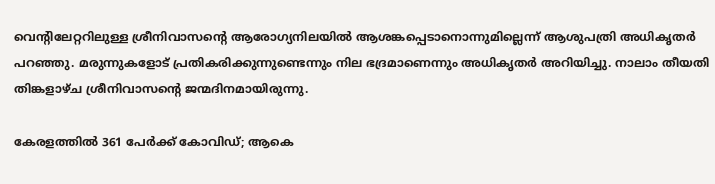വെന്റിലേറ്ററിലുള്ള ശ്രീനിവാസന്റെ ആരോഗ്യനിലയില്‍ ആശങ്കപ്പെടാനൊന്നുമില്ലെന്ന് ആശുപത്രി അധികൃതര്‍ പറഞ്ഞു. മരുന്നുകളോട് പ്രതികരിക്കുന്നുണ്ടെന്നും നില ഭദ്രമാണെന്നും അധികൃതര്‍ അറിയിച്ചു. നാലാം തീയതി തിങ്കളാഴ്ച ശ്രീനിവാസന്റെ ജന്മദിനമായിരുന്നു.

കേരളത്തില്‍ 361 പേര്‍ക്ക് കോവിഡ്; ആകെ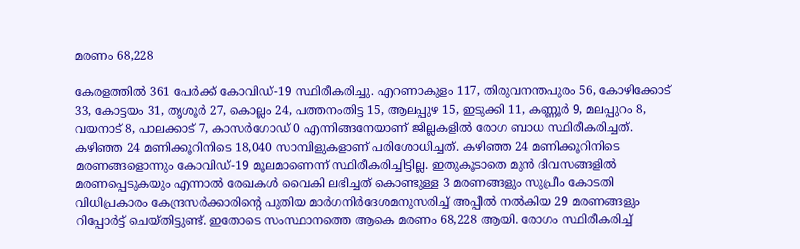മരണം 68,228

കേരളത്തില്‍ 361 പേര്‍ക്ക് കോവിഡ്-19 സ്ഥിരീകരിച്ചു. എറണാകുളം 117, തിരുവനന്തപുരം 56, കോഴിക്കോട് 33, കോട്ടയം 31, തൃശൂര്‍ 27, കൊല്ലം 24, പത്തനംതിട്ട 15, ആലപ്പുഴ 15, ഇടുക്കി 11, കണ്ണൂര്‍ 9, മലപ്പുറം 8, വയനാട് 8, പാലക്കാട് 7, കാസര്‍ഗോഡ് 0 എന്നിങ്ങനേയാണ് ജില്ലകളില്‍ രോഗ ബാധ സ്ഥിരീകരിച്ചത്. കഴിഞ്ഞ 24 മണിക്കൂറിനിടെ 18,040 സാമ്പിളുകളാണ് പരിശോധിച്ചത്. കഴിഞ്ഞ 24 മണിക്കൂറിനിടെ മരണങ്ങളൊന്നും കോവിഡ്-19 മൂലമാണെന്ന് സ്ഥിരീകരിച്ചിട്ടില്ല. ഇതുകൂടാതെ മുന്‍ ദിവസങ്ങളില്‍ മരണപ്പെടുകയും എന്നാല്‍ രേഖകള്‍ വൈകി ലഭിച്ചത് കൊണ്ടുള്ള 3 മരണങ്ങളും സുപ്രീം കോടതി വിധിപ്രകാരം കേന്ദ്രസര്‍ക്കാരിന്റെ പുതിയ മാര്‍ഗനിര്‍ദേശമനുസരിച്ച് അപ്പീല്‍ നല്‍കിയ 29 മരണങ്ങളും റിപ്പോര്‍ട്ട് ചെയ്തിട്ടുണ്ട്. ഇതോടെ സംസ്ഥാനത്തെ ആകെ മരണം 68,228 ആയി. രോഗം സ്ഥിരീകരിച്ച്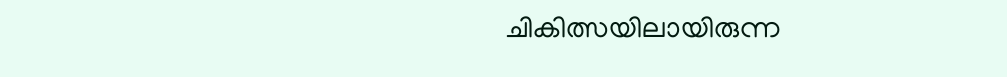ചികിത്സയിലായിരുന്ന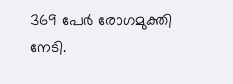369 പേര്‍ രോഗമുക്തി നേടി.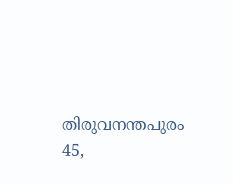തിരുവനന്തപുരം 45,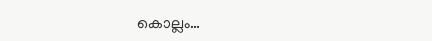കൊല്ലം…